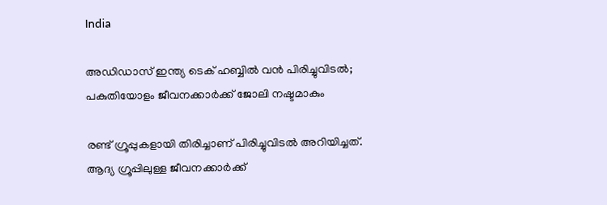India

അഡിഡാസ് ഇന്ത്യ ടെക് ഹബ്ബിൽ വൻ പിരിച്ചുവിടൽ; പകുതിയോളം ജീവനക്കാര്‍ക്ക് ജോലി നഷ്ടമാകും

രണ്ട് ഗ്രൂപ്പുകളായി തിരിച്ചാണ് പിരിച്ചുവിടല്‍ അറിയിച്ചത്. ആദ്യ ഗ്രൂപ്പിലുള്ള ജീവനക്കാര്‍ക്ക്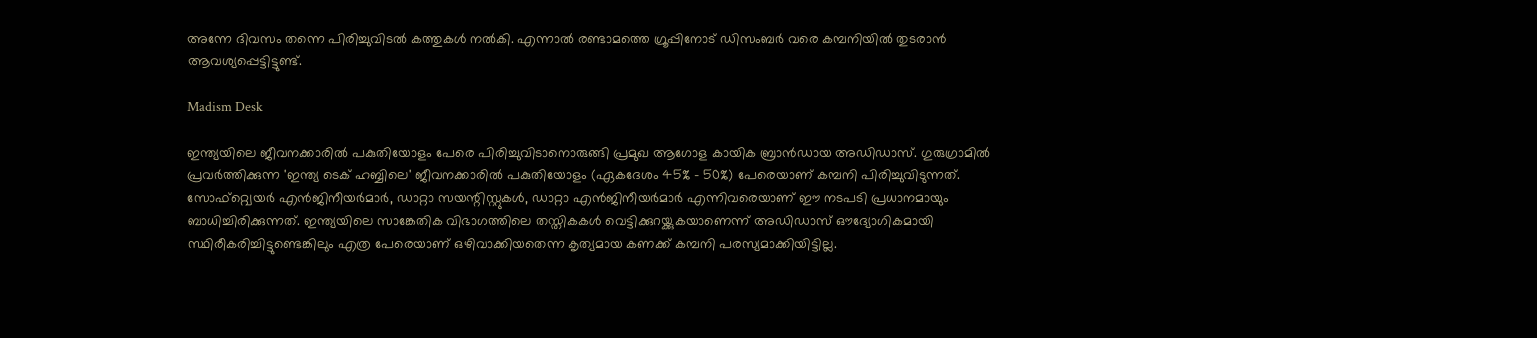അന്നേ ദിവസം തന്നെ പിരിച്ചുവിടല്‍ കത്തുകള്‍ നല്‍കി. എന്നാല്‍ രണ്ടാമത്തെ ഗ്രൂപ്പിനോട് ഡിസംബര്‍ വരെ കമ്പനിയില്‍ തുടരാന്‍ ആവശ്യപ്പെട്ടിട്ടുണ്ട്.

Madism Desk

ഇന്ത്യയിലെ ജീവനക്കാരില്‍ പകുതിയോളം പേരെ പിരിച്ചുവിടാനൊരുങ്ങി പ്രമുഖ ആഗോള കായിക ബ്രാന്‍ഡായ അഡിഡാസ്. ഗുരുഗ്രാമില്‍ പ്രവര്‍ത്തിക്കുന്ന 'ഇന്ത്യ ടെക് ഹബ്ബിലെ' ജീവനക്കാരില്‍ പകുതിയോളം (ഏകദേശം 45% - 50%) പേരെയാണ് കമ്പനി പിരിച്ചുവിടുന്നത്. സോഫ്റ്റ്വെയര്‍ എന്‍ജിനീയര്‍മാര്‍, ഡാറ്റാ സയന്റിസ്റ്റുകള്‍, ഡാറ്റാ എന്‍ജിനീയര്‍മാര്‍ എന്നിവരെയാണ് ഈ നടപടി പ്രധാനമായും ബാധിച്ചിരിക്കുന്നത്. ഇന്ത്യയിലെ സാങ്കേതിക വിഭാഗത്തിലെ തസ്തികകള്‍ വെട്ടിക്കുറയ്ക്കുകയാണെന്ന് അഡിഡാസ് ഔദ്യോഗികമായി സ്ഥിരീകരിച്ചിട്ടുണ്ടെങ്കിലും എത്ര പേരെയാണ് ഒഴിവാക്കിയതെന്ന കൃത്യമായ കണക്ക് കമ്പനി പരസ്യമാക്കിയിട്ടില്ല.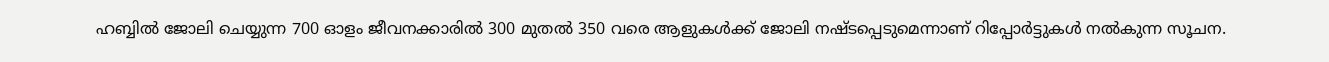ഹബ്ബില്‍ ജോലി ചെയ്യുന്ന 700 ഓളം ജീവനക്കാരില്‍ 300 മുതല്‍ 350 വരെ ആളുകള്‍ക്ക് ജോലി നഷ്ടപ്പെടുമെന്നാണ് റിപ്പോര്‍ട്ടുകള്‍ നല്‍കുന്ന സൂചന.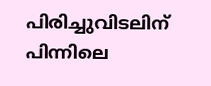പിരിച്ചുവിടലിന് പിന്നിലെ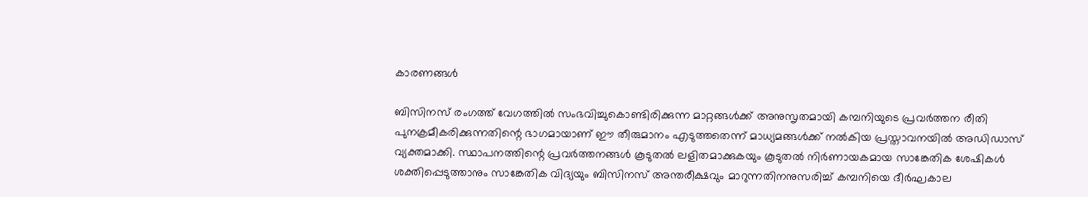കാരണങ്ങള്‍

ബിസിനസ് രംഗത്ത് വേഗത്തില്‍ സംഭവിച്ചുകൊണ്ടിരിക്കുന്ന മാറ്റങ്ങള്‍ക്ക് അനുസൃതമായി കമ്പനിയുടെ പ്രവര്‍ത്തന രീതി പുനക്രമീകരിക്കുന്നതിന്റെ ഭാഗമായാണ് ഈ തീരുമാനം എടുത്തതെന്ന് മാധ്യമങ്ങള്‍ക്ക് നല്‍കിയ പ്രസ്താവനയില്‍ അഡിഡാസ് വ്യക്തമാക്കി. സ്ഥാപനത്തിന്റെ പ്രവര്‍ത്തനങ്ങള്‍ കൂടുതല്‍ ലളിതമാക്കുകയും കൂടുതല്‍ നിര്‍ണായകമായ സാങ്കേതിക ശേഷികള്‍ ശക്തിപ്പെടുത്താനും സാങ്കേതിക വിദ്യയും ബിസിനസ് അന്തരീക്ഷവും മാറുന്നതിനനുസരിച്ച് കമ്പനിയെ ദീര്‍ഘകാല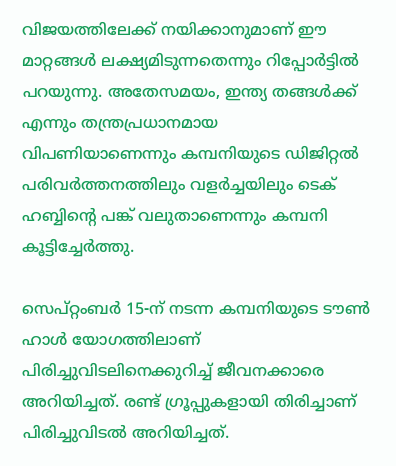വിജയത്തിലേക്ക് നയിക്കാനുമാണ് ഈ മാറ്റങ്ങള്‍ ലക്ഷ്യമിടുന്നതെന്നും റിപ്പോര്‍ട്ടില്‍ പറയുന്നു. അതേസമയം, ഇന്ത്യ തങ്ങള്‍ക്ക് എന്നും തന്ത്രപ്രധാനമായ വിപണിയാണെന്നും കമ്പനിയുടെ ഡിജിറ്റല്‍ പരിവര്‍ത്തനത്തിലും വളര്‍ച്ചയിലും ടെക് ഹബ്ബിന്റെ പങ്ക് വലുതാണെന്നും കമ്പനി കൂട്ടിച്ചേര്‍ത്തു.

സെപ്റ്റംബര്‍ 15-ന് നടന്ന കമ്പനിയുടെ ടൗണ്‍ ഹാള്‍ യോഗത്തിലാണ് പിരിച്ചുവിടലിനെക്കുറിച്ച് ജീവനക്കാരെ അറിയിച്ചത്. രണ്ട് ഗ്രൂപ്പുകളായി തിരിച്ചാണ് പിരിച്ചുവിടല്‍ അറിയിച്ചത്.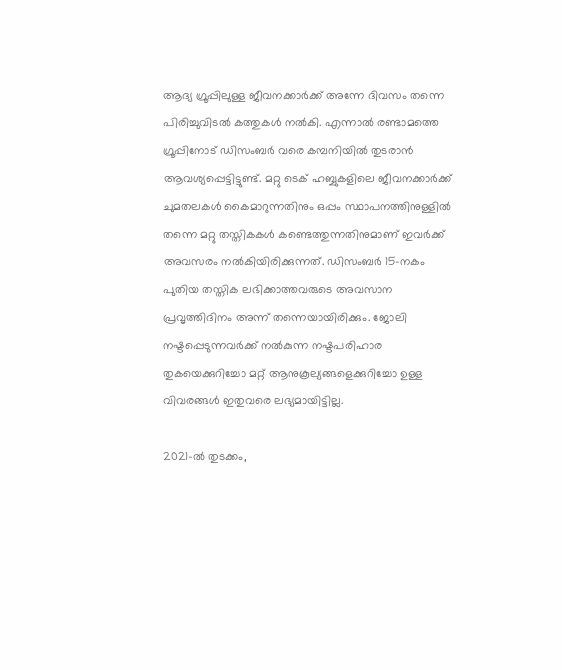ആദ്യ ഗ്രൂപ്പിലുള്ള ജീവനക്കാര്‍ക്ക് അന്നേ ദിവസം തന്നെ പിരിച്ചുവിടല്‍ കത്തുകള്‍ നല്‍കി. എന്നാല്‍ രണ്ടാമത്തെ ഗ്രൂപ്പിനോട് ഡിസംബര്‍ വരെ കമ്പനിയില്‍ തുടരാന്‍ ആവശ്യപ്പെട്ടിട്ടുണ്ട്. മറ്റു ടെക് ഹബ്ബുകളിലെ ജീവനക്കാര്‍ക്ക് ചുമതലകള്‍ കൈമാറുന്നതിനും ഒപ്പം സ്ഥാപനത്തിനുള്ളില്‍ തന്നെ മറ്റു തസ്തികകള്‍ കണ്ടെത്തുന്നതിനുമാണ് ഇവര്‍ക്ക് അവസരം നല്‍കിയിരിക്കുന്നത്. ഡിസംബര്‍ 15-നകം പുതിയ തസ്തിക ലഭിക്കാത്തവരുടെ അവസാന പ്രവൃത്തിദിനം അന്ന് തന്നെയായിരിക്കും. ജോലി നഷ്ടപ്പെടുന്നവര്‍ക്ക് നല്‍കുന്ന നഷ്ടപരിഹാര തുകയെക്കുറിച്ചോ മറ്റ് ആനുകൂല്യങ്ങളെക്കുറിച്ചോ ഉള്ള വിവരങ്ങള്‍ ഇതുവരെ ലഭ്യമായിട്ടില്ല.

2021-ല്‍ തുടക്കം,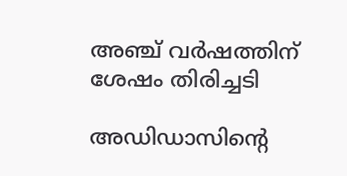അഞ്ച് വര്‍ഷത്തിന് ശേഷം തിരിച്ചടി

അഡിഡാസിന്റെ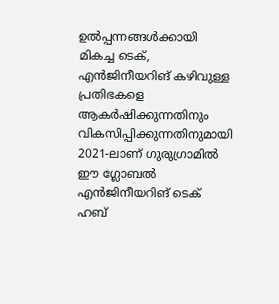ഉല്‍പ്പന്നങ്ങള്‍ക്കായി മികച്ച ടെക്, എന്‍ജിനീയറിങ് കഴിവുള്ള പ്രതിഭകളെ ആകര്‍ഷിക്കുന്നതിനും വികസിപ്പിക്കുന്നതിനുമായി 2021-ലാണ് ഗുരുഗ്രാമില്‍ ഈ ഗ്ലോബല്‍ എന്‍ജിനീയറിങ് ടെക് ഹബ്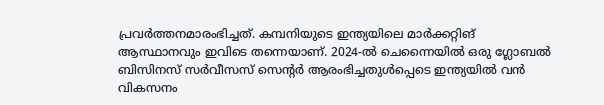പ്രവര്‍ത്തനമാരംഭിച്ചത്. കമ്പനിയുടെ ഇന്ത്യയിലെ മാര്‍ക്കറ്റിങ് ആസ്ഥാനവും ഇവിടെ തന്നെയാണ്. 2024-ല്‍ ചെന്നൈയില്‍ ഒരു ഗ്ലോബല്‍ ബിസിനസ് സര്‍വീസസ് സെന്റര്‍ ആരംഭിച്ചതുള്‍പ്പെടെ ഇന്ത്യയില്‍ വന്‍ വികസനം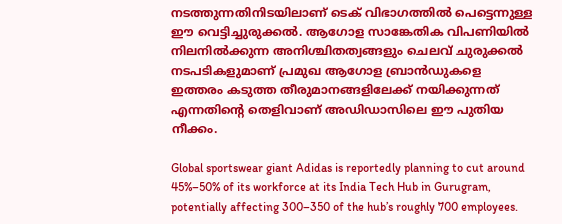നടത്തുന്നതിനിടയിലാണ് ടെക് വിഭാഗത്തില്‍ പെട്ടെന്നുള്ള ഈ വെട്ടിച്ചുരുക്കല്‍. ആഗോള സാങ്കേതിക വിപണിയില്‍ നിലനില്‍ക്കുന്ന അനിശ്ചിതത്വങ്ങളും ചെലവ് ചുരുക്കല്‍ നടപടികളുമാണ് പ്രമുഖ ആഗോള ബ്രാന്‍ഡുകളെ ഇത്തരം കടുത്ത തീരുമാനങ്ങളിലേക്ക് നയിക്കുന്നത് എന്നതിന്റെ തെളിവാണ് അഡിഡാസിലെ ഈ പുതിയ നീക്കം.

Global sportswear giant Adidas is reportedly planning to cut around 45%–50% of its workforce at its India Tech Hub in Gurugram, potentially affecting 300–350 of the hub’s roughly 700 employees.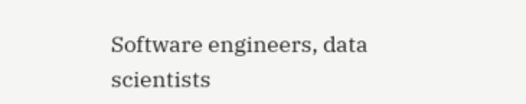Software engineers, data scientists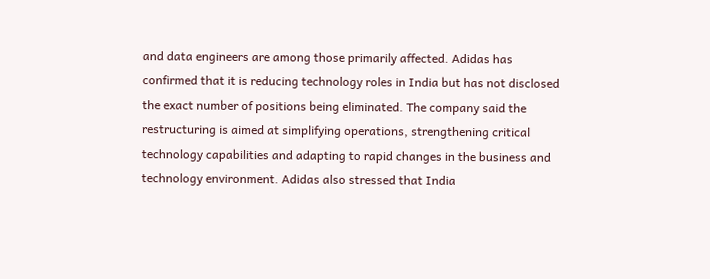and data engineers are among those primarily affected. Adidas has confirmed that it is reducing technology roles in India but has not disclosed the exact number of positions being eliminated. The company said the restructuring is aimed at simplifying operations, strengthening critical technology capabilities and adapting to rapid changes in the business and technology environment. Adidas also stressed that India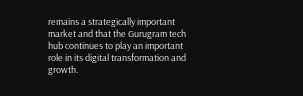remains a strategically important market and that the Gurugram tech hub continues to play an important role in its digital transformation and growth.